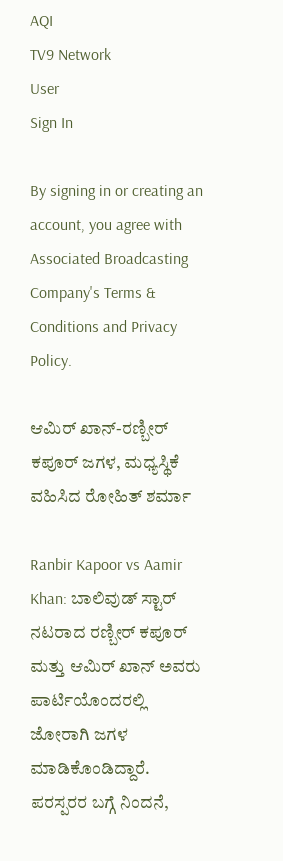AQI
TV9 Network
User
Sign In

By signing in or creating an account, you agree with Associated Broadcasting Company's Terms & Conditions and Privacy Policy.

ಆಮಿರ್ ಖಾನ್-ರಣ್ಬೀರ್ ಕಪೂರ್ ಜಗಳ, ಮಧ್ಯಸ್ಥಿಕೆ ವಹಿಸಿದ ರೋಹಿತ್ ಶರ್ಮಾ

Ranbir Kapoor vs Aamir Khan: ಬಾಲಿವುಡ್ ಸ್ಟಾರ್ ನಟರಾದ ರಣ್ಬೀರ್ ಕಪೂರ್ ಮತ್ತು ಆಮಿರ್ ಖಾನ್ ಅವರು ಪಾರ್ಟಿಯೊಂದರಲ್ಲಿ ಜೋರಾಗಿ ಜಗಳ ಮಾಡಿಕೊಂಡಿದ್ದಾರೆ. ಪರಸ್ಪರರ ಬಗ್ಗೆ ನಿಂದನೆ,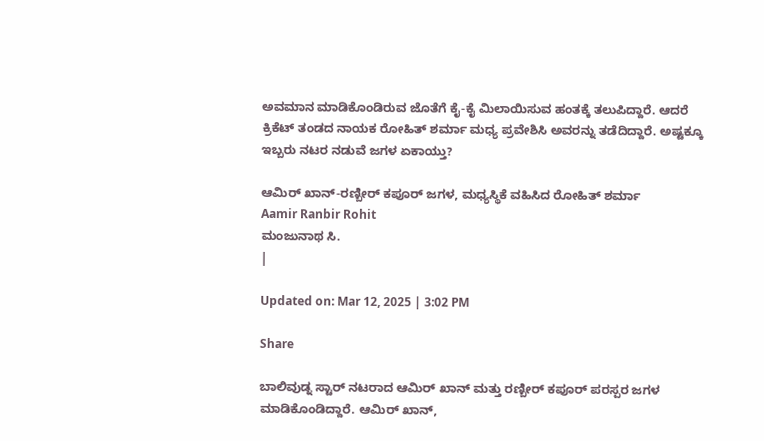ಅವಮಾನ ಮಾಡಿಕೊಂಡಿರುವ ಜೊತೆಗೆ ಕೈ-ಕೈ ಮಿಲಾಯಿಸುವ ಹಂತಕ್ಕೆ ತಲುಪಿದ್ದಾರೆ. ಆದರೆ ಕ್ರಿಕೆಟ್ ತಂಡದ ನಾಯಕ ರೋಹಿತ್ ಶರ್ಮಾ ಮಧ್ಯ ಪ್ರವೇಶಿಸಿ ಅವರನ್ನು ತಡೆದಿದ್ದಾರೆ. ಅಷ್ಟಕ್ಕೂ ಇಬ್ಬರು ನಟರ ನಡುವೆ ಜಗಳ ಏಕಾಯ್ತು?

ಆಮಿರ್ ಖಾನ್-ರಣ್ಬೀರ್ ಕಪೂರ್ ಜಗಳ, ಮಧ್ಯಸ್ಥಿಕೆ ವಹಿಸಿದ ರೋಹಿತ್ ಶರ್ಮಾ
Aamir Ranbir Rohit
ಮಂಜುನಾಥ ಸಿ.
|

Updated on: Mar 12, 2025 | 3:02 PM

Share

ಬಾಲಿವುಡ್ನ ಸ್ಟಾರ್ ನಟರಾದ ಆಮಿರ್ ಖಾನ್ ಮತ್ತು ರಣ್ಬೀರ್ ಕಪೂರ್ ಪರಸ್ಪರ ಜಗಳ ಮಾಡಿಕೊಂಡಿದ್ದಾರೆ. ಆಮಿರ್ ಖಾನ್,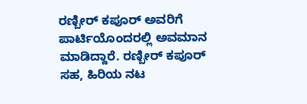ರಣ್ಬೀರ್ ಕಪೂರ್ ಅವರಿಗೆ ಪಾರ್ಟಿಯೊಂದರಲ್ಲಿ ಅವಮಾನ ಮಾಡಿದ್ದಾರೆ. ರಣ್ಬೀರ್ ಕಪೂರ್ ಸಹ, ಹಿರಿಯ ನಟ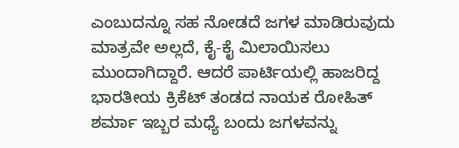ಎಂಬುದನ್ನೂ ಸಹ ನೋಡದೆ ಜಗಳ ಮಾಡಿರುವುದು ಮಾತ್ರವೇ ಅಲ್ಲದೆ, ಕೈ-ಕೈ ಮಿಲಾಯಿಸಲು ಮುಂದಾಗಿದ್ದಾರೆ. ಆದರೆ ಪಾರ್ಟಿಯಲ್ಲಿ ಹಾಜರಿದ್ದ ಭಾರತೀಯ ಕ್ರಿಕೆಟ್ ತಂಡದ ನಾಯಕ ರೋಹಿತ್ ಶರ್ಮಾ ಇಬ್ಬರ ಮಧ್ಯೆ ಬಂದು ಜಗಳವನ್ನು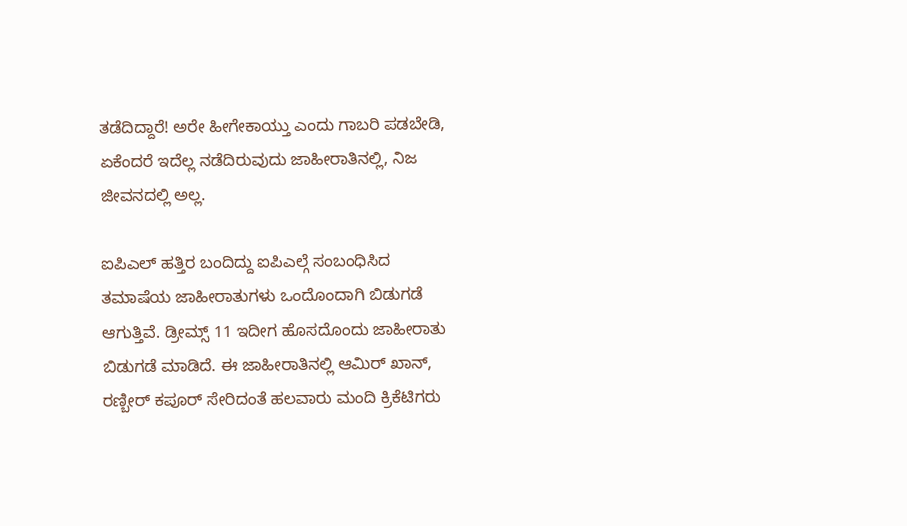ತಡೆದಿದ್ದಾರೆ! ಅರೇ ಹೀಗೇಕಾಯ್ತು ಎಂದು ಗಾಬರಿ ಪಡಬೇಡಿ, ಏಕೆಂದರೆ ಇದೆಲ್ಲ ನಡೆದಿರುವುದು ಜಾಹೀರಾತಿನಲ್ಲಿ, ನಿಜ ಜೀವನದಲ್ಲಿ ಅಲ್ಲ.

ಐಪಿಎಲ್ ಹತ್ತಿರ ಬಂದಿದ್ದು ಐಪಿಎಲ್ಗೆ ಸಂಬಂಧಿಸಿದ ತಮಾಷೆಯ ಜಾಹೀರಾತುಗಳು ಒಂದೊಂದಾಗಿ ಬಿಡುಗಡೆ ಆಗುತ್ತಿವೆ. ಡ್ರೀಮ್ಸ್ 11 ಇದೀಗ ಹೊಸದೊಂದು ಜಾಹೀರಾತು ಬಿಡುಗಡೆ ಮಾಡಿದೆ. ಈ ಜಾಹೀರಾತಿನಲ್ಲಿ ಆಮಿರ್ ಖಾನ್, ರಣ್ಬೀರ್ ಕಪೂರ್ ಸೇರಿದಂತೆ ಹಲವಾರು ಮಂದಿ ಕ್ರಿಕೆಟಿಗರು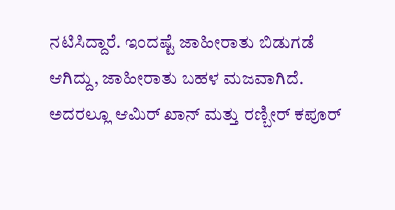ನಟಿಸಿದ್ದಾರೆ. ಇಂದಷ್ಟೆ ಜಾಹೀರಾತು ಬಿಡುಗಡೆ ಆಗಿದ್ದು, ಜಾಹೀರಾತು ಬಹಳ ಮಜವಾಗಿದೆ. ಅದರಲ್ಲೂ ಆಮಿರ್ ಖಾನ್ ಮತ್ತು ರಣ್ಬೀರ್ ಕಪೂರ್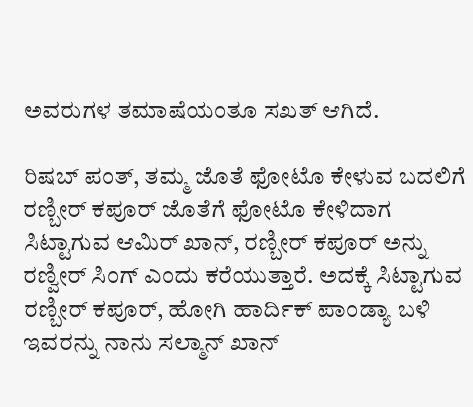ಅವರುಗಳ ತಮಾಷೆಯಂತೂ ಸಖತ್ ಆಗಿದೆ.

ರಿಷಬ್ ಪಂತ್, ತಮ್ಮ ಜೊತೆ ಫೋಟೊ ಕೇಳುವ ಬದಲಿಗೆ ರಣ್ಬೀರ್ ಕಪೂರ್ ಜೊತೆಗೆ ಫೋಟೊ ಕೇಳಿದಾಗ ಸಿಟ್ಟಾಗುವ ಆಮಿರ್ ಖಾನ್, ರಣ್ಬೀರ್ ಕಪೂರ್ ಅನ್ನು ರಣ್ವೀರ್ ಸಿಂಗ್ ಎಂದು ಕರೆಯುತ್ತಾರೆ. ಅದಕ್ಕೆ ಸಿಟ್ಟಾಗುವ ರಣ್ಬೀರ್ ಕಪೂರ್, ಹೋಗಿ ಹಾರ್ದಿಕ್ ಪಾಂಡ್ಯಾ ಬಳಿ ಇವರನ್ನು ನಾನು ಸಲ್ಮಾನ್ ಖಾನ್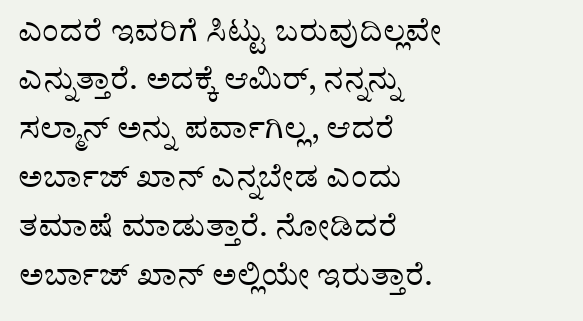ಎಂದರೆ ಇವರಿಗೆ ಸಿಟ್ಟು ಬರುವುದಿಲ್ಲವೇ ಎನ್ನುತ್ತಾರೆ. ಅದಕ್ಕೆ ಆಮಿರ್, ನನ್ನನ್ನು ಸಲ್ಮಾನ್ ಅನ್ನು ಪರ್ವಾಗಿಲ್ಲ, ಆದರೆ ಅರ್ಬಾಜ್ ಖಾನ್ ಎನ್ನಬೇಡ ಎಂದು ತಮಾಷೆ ಮಾಡುತ್ತಾರೆ. ನೋಡಿದರೆ ಅರ್ಬಾಜ್ ಖಾನ್ ಅಲ್ಲಿಯೇ ಇರುತ್ತಾರೆ.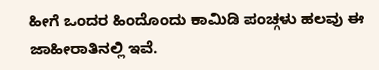ಹೀಗೆ ಒಂದರ ಹಿಂದೊಂದು ಕಾಮಿಡಿ ಪಂಚ್ಗಳು ಹಲವು ಈ ಜಾಹೀರಾತಿನಲ್ಲಿ ಇವೆ.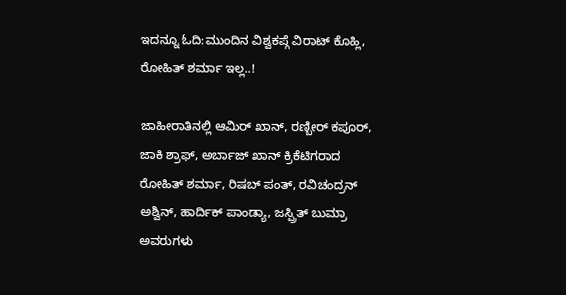ಇದನ್ನೂ ಓದಿ:ಮುಂದಿನ ವಿಶ್ವಕಪ್ಗೆ ವಿರಾಟ್ ಕೊಹ್ಲಿ, ರೋಹಿತ್ ಶರ್ಮಾ ಇಲ್ಲ..!

ಜಾಹೀರಾತಿನಲ್ಲಿ ಆಮಿರ್ ಖಾನ್, ರಣ್ಬೀರ್ ಕಪೂರ್, ಜಾಕಿ ಶ್ರಾಫ್, ಅರ್ಬಾಜ್ ಖಾನ್ ಕ್ರಿಕೆಟಿಗರಾದ ರೋಹಿತ್ ಶರ್ಮಾ, ರಿಷಬ್ ಪಂತ್, ರವಿಚಂದ್ರನ್ ಅಶ್ವಿನ್, ಹಾರ್ದಿಕ್ ಪಾಂಡ್ಯಾ, ಜಸ್ಪ್ರಿತ್ ಬುಮ್ರಾ ಅವರುಗಳು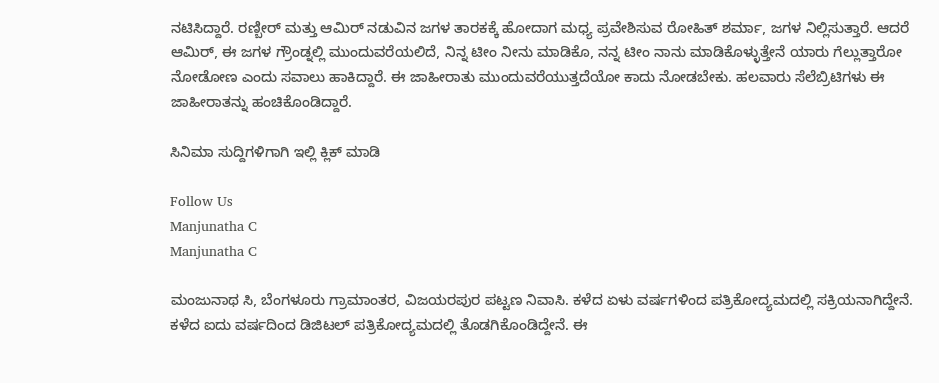ನಟಿಸಿದ್ದಾರೆ. ರಣ್ಬೀರ್ ಮತ್ತು ಆಮಿರ್ ನಡುವಿನ ಜಗಳ ತಾರಕಕ್ಕೆ ಹೋದಾಗ ಮಧ್ಯ ಪ್ರವೇಶಿಸುವ ರೋಹಿತ್ ಶರ್ಮಾ, ಜಗಳ ನಿಲ್ಲಿಸುತ್ತಾರೆ. ಆದರೆ ಆಮಿರ್, ಈ ಜಗಳ ಗ್ರೌಂಡ್ನಲ್ಲಿ ಮುಂದುವರೆಯಲಿದೆ, ನಿನ್ನ ಟೀಂ ನೀನು ಮಾಡಿಕೊ, ನನ್ನ ಟೀಂ ನಾನು ಮಾಡಿಕೊಳ್ಳುತ್ತೇನೆ ಯಾರು ಗೆಲ್ಲುತ್ತಾರೋ ನೋಡೋಣ ಎಂದು ಸವಾಲು ಹಾಕಿದ್ದಾರೆ. ಈ ಜಾಹೀರಾತು ಮುಂದುವರೆಯುತ್ತದೆಯೋ ಕಾದು ನೋಡಬೇಕು. ಹಲವಾರು ಸೆಲೆಬ್ರಿಟಿಗಳು ಈ ಜಾಹೀರಾತನ್ನು ಹಂಚಿಕೊಂಡಿದ್ದಾರೆ.

ಸಿನಿಮಾ ಸುದ್ದಿಗಳಿಗಾಗಿ ಇಲ್ಲಿ ಕ್ಲಿಕ್ ಮಾಡಿ

Follow Us
Manjunatha C
Manjunatha C

ಮಂಜುನಾಥ ಸಿ, ಬೆಂಗಳೂರು ಗ್ರಾಮಾಂತರ, ವಿಜಯರಪುರ ಪಟ್ಟಣ ನಿವಾಸಿ. ಕಳೆದ ಏಳು ವರ್ಷಗಳಿಂದ ಪತ್ರಿಕೋದ್ಯಮದಲ್ಲಿ ಸಕ್ರಿಯನಾಗಿದ್ದೇನೆ. ಕಳೆದ ಐದು ವರ್ಷದಿಂದ ಡಿಜಿಟಲ್ ಪತ್ರಿಕೋದ್ಯಮದಲ್ಲಿ ತೊಡಗಿಕೊಂಡಿದ್ದೇನೆ. ಈ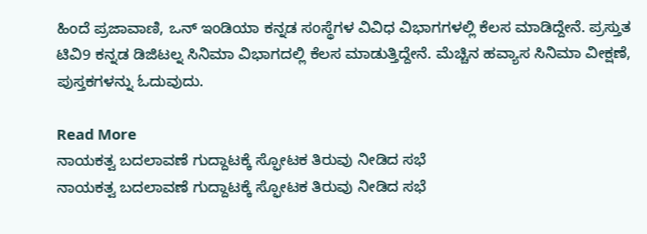ಹಿಂದೆ ಪ್ರಜಾವಾಣಿ, ಒನ್ ಇಂಡಿಯಾ ಕನ್ನಡ ಸಂಸ್ಥೆಗಳ ವಿವಿಧ ವಿಭಾಗಗಳಲ್ಲಿ ಕೆಲಸ ಮಾಡಿದ್ದೇನೆ. ಪ್ರಸ್ತುತ ಟಿವಿ9 ಕನ್ನಡ ಡಿಜಿಟಲ್ನ ಸಿನಿಮಾ ವಿಭಾಗದಲ್ಲಿ ಕೆಲಸ ಮಾಡುತ್ತಿದ್ದೇನೆ. ಮೆಚ್ಚಿನ ಹವ್ಯಾಸ ಸಿನಿಮಾ ವೀಕ್ಷಣೆ, ಪುಸ್ತಕಗಳನ್ನು ಓದುವುದು.

Read More
ನಾಯಕತ್ವ ಬದಲಾವಣೆ ಗುದ್ದಾಟಕ್ಕೆ ಸ್ಫೋಟಕ ತಿರುವು ನೀಡಿದ ಸಭೆ
ನಾಯಕತ್ವ ಬದಲಾವಣೆ ಗುದ್ದಾಟಕ್ಕೆ ಸ್ಫೋಟಕ ತಿರುವು ನೀಡಿದ ಸಭೆ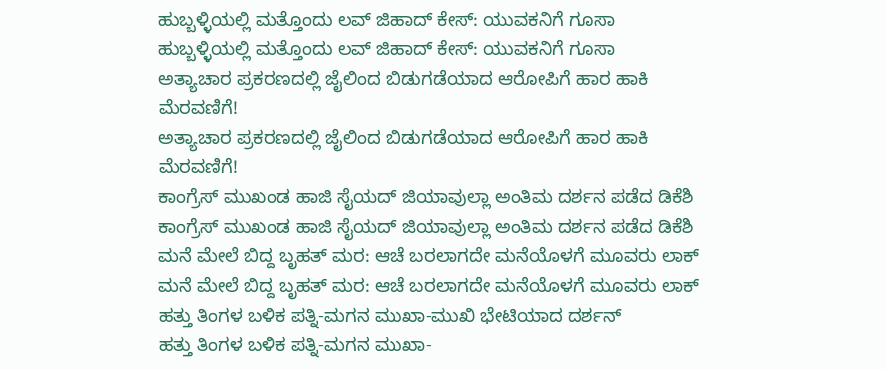ಹುಬ್ಬಳ್ಳಿಯಲ್ಲಿ ಮತ್ತೊಂದು ಲವ್ ಜಿಹಾದ್ ಕೇಸ್: ಯುವಕನಿಗೆ ಗೂಸಾ
ಹುಬ್ಬಳ್ಳಿಯಲ್ಲಿ ಮತ್ತೊಂದು ಲವ್ ಜಿಹಾದ್ ಕೇಸ್: ಯುವಕನಿಗೆ ಗೂಸಾ
ಅತ್ಯಾಚಾರ ಪ್ರಕರಣದಲ್ಲಿ ಜೈಲಿಂದ ಬಿಡುಗಡೆಯಾದ ಆರೋಪಿಗೆ ಹಾರ ಹಾಕಿ ಮೆರವಣಿಗೆ!
ಅತ್ಯಾಚಾರ ಪ್ರಕರಣದಲ್ಲಿ ಜೈಲಿಂದ ಬಿಡುಗಡೆಯಾದ ಆರೋಪಿಗೆ ಹಾರ ಹಾಕಿ ಮೆರವಣಿಗೆ!
ಕಾಂಗ್ರೆಸ್ ಮುಖಂಡ ಹಾಜಿ ಸೈಯದ್ ಜಿಯಾವುಲ್ಲಾ ಅಂತಿಮ ದರ್ಶನ ಪಡೆದ ಡಿಕೆಶಿ
ಕಾಂಗ್ರೆಸ್ ಮುಖಂಡ ಹಾಜಿ ಸೈಯದ್ ಜಿಯಾವುಲ್ಲಾ ಅಂತಿಮ ದರ್ಶನ ಪಡೆದ ಡಿಕೆಶಿ
ಮನೆ ಮೇಲೆ ಬಿದ್ದ ಬೃಹತ್ ಮರ: ಆಚೆ ಬರಲಾಗದೇ ಮನೆಯೊಳಗೆ ಮೂವರು ಲಾಕ್
ಮನೆ ಮೇಲೆ ಬಿದ್ದ ಬೃಹತ್ ಮರ: ಆಚೆ ಬರಲಾಗದೇ ಮನೆಯೊಳಗೆ ಮೂವರು ಲಾಕ್
ಹತ್ತು ತಿಂಗಳ ಬಳಿಕ ಪತ್ನಿ-ಮಗನ ಮುಖಾ-ಮುಖಿ ಭೇಟಿಯಾದ ದರ್ಶನ್
ಹತ್ತು ತಿಂಗಳ ಬಳಿಕ ಪತ್ನಿ-ಮಗನ ಮುಖಾ-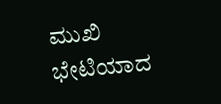ಮುಖಿ ಭೇಟಿಯಾದ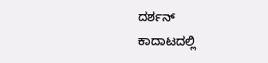ದರ್ಶನ್
ಕಾದಾಟದಲ್ಲಿ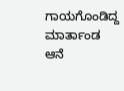ಗಾಯಗೊಂಡಿದ್ದ ಮಾರ್ತಾಂಡ ಆನೆ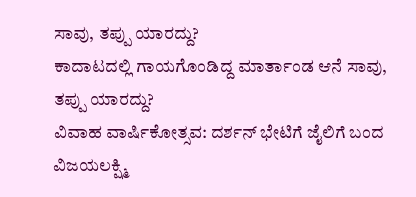ಸಾವು, ತಪ್ಪು ಯಾರದ್ದು?
ಕಾದಾಟದಲ್ಲಿ ಗಾಯಗೊಂಡಿದ್ದ ಮಾರ್ತಾಂಡ ಆನೆ ಸಾವು, ತಪ್ಪು ಯಾರದ್ದು?
ವಿವಾಹ ವಾರ್ಷಿಕೋತ್ಸವ: ದರ್ಶನ್ ಭೇಟಿಗೆ ಜೈಲಿಗೆ ಬಂದ ವಿಜಯಲಕ್ಷ್ಮಿ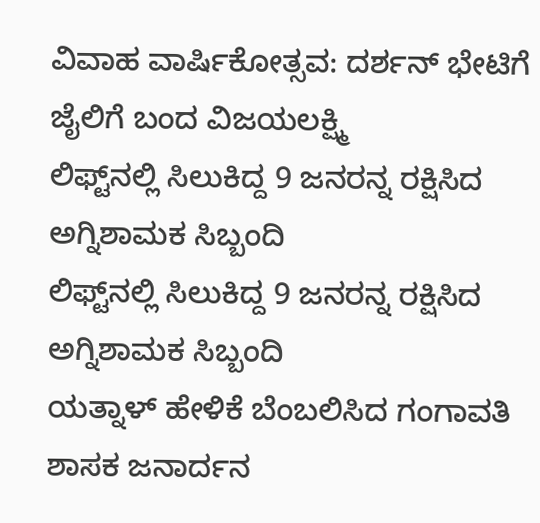ವಿವಾಹ ವಾರ್ಷಿಕೋತ್ಸವ: ದರ್ಶನ್ ಭೇಟಿಗೆ ಜೈಲಿಗೆ ಬಂದ ವಿಜಯಲಕ್ಷ್ಮಿ
ಲಿಫ್ಟ್‌ನಲ್ಲಿ ಸಿಲುಕಿದ್ದ 9 ಜನರನ್ನ ರಕ್ಷಿಸಿದ ಅಗ್ನಿಶಾಮಕ ಸಿಬ್ಬಂದಿ
ಲಿಫ್ಟ್‌ನಲ್ಲಿ ಸಿಲುಕಿದ್ದ 9 ಜನರನ್ನ ರಕ್ಷಿಸಿದ ಅಗ್ನಿಶಾಮಕ ಸಿಬ್ಬಂದಿ
ಯತ್ನಾಳ್ ಹೇಳಿಕೆ ಬೆಂಬಲಿಸಿದ ಗಂಗಾವತಿ ಶಾಸಕ ಜನಾರ್ದನ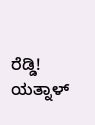ರೆಡ್ಡಿ!
ಯತ್ನಾಳ್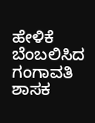ಹೇಳಿಕೆ ಬೆಂಬಲಿಸಿದ ಗಂಗಾವತಿ ಶಾಸಕ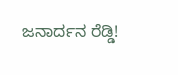ಜನಾರ್ದನ ರೆಡ್ಡಿ!